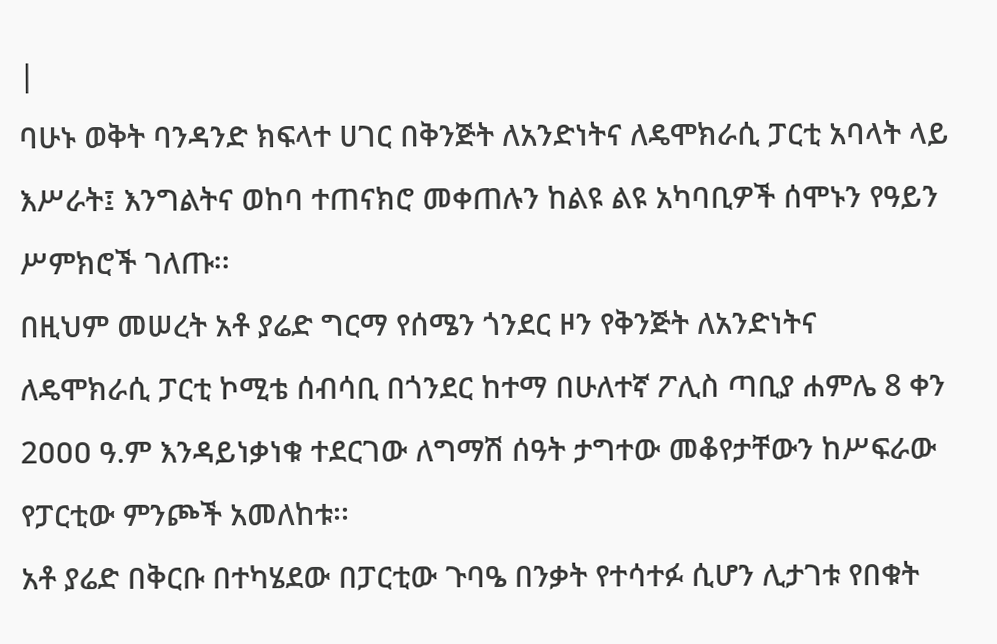|
ባሁኑ ወቅት ባንዳንድ ክፍላተ ሀገር በቅንጅት ለአንድነትና ለዴሞክራሲ ፓርቲ አባላት ላይ እሥራት፤ እንግልትና ወከባ ተጠናክሮ መቀጠሉን ከልዩ ልዩ አካባቢዎች ሰሞኑን የዓይን ሥምክሮች ገለጡ፡፡
በዚህም መሠረት አቶ ያሬድ ግርማ የሰሜን ጎንደር ዞን የቅንጅት ለአንድነትና ለዴሞክራሲ ፓርቲ ኮሚቴ ሰብሳቢ በጎንደር ከተማ በሁለተኛ ፖሊስ ጣቢያ ሐምሌ 8 ቀን 2ዐዐዐ ዓ.ም እንዳይነቃነቁ ተደርገው ለግማሽ ሰዓት ታግተው መቆየታቸውን ከሥፍራው የፓርቲው ምንጮች አመለከቱ፡፡
አቶ ያሬድ በቅርቡ በተካሄደው በፓርቲው ጉባዔ በንቃት የተሳተፉ ሲሆን ሊታገቱ የበቁት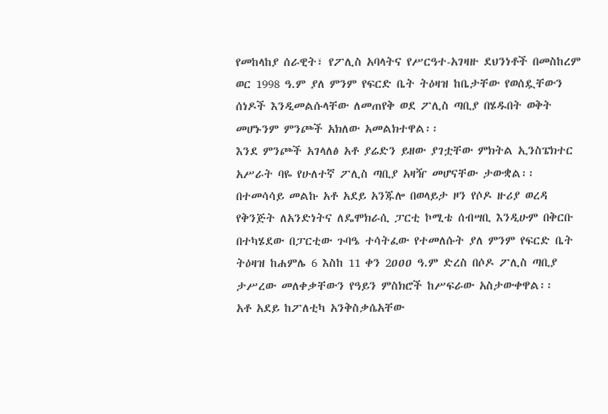የመከላከያ ሰራዊት፣ የፖሊስ አባላትና የሥርዓተ-አገዛዙ ደህንነቶች በመስከረም ወር 1998 ዓ.ም ያለ ምንም የፍርድ ቤት ትዕዛዝ ከቤታቸው የወሰዷቸውን ሰነዶች እንዲመልሱላቸው ለመጠየቅ ወደ ፖሊስ ጣቢያ በሄዱበት ወቅት መሆኑንም ምንጮች አክለው አመልክተዋል፡፡
እንደ ምንጮች አገላለፅ አቶ ያሬድን ይዘው ያገቷቸው ምክትል ኢንስፔክተር አሥራት ባዬ የሁለተኛ ፖሊስ ጣቢያ አዛዥ መሆናቸው ታውቋል፡፡
በተመሳሳይ መልኩ አቶ አደይ አንጁሎ በወላይታ ዞን የሶዶ ዙሪያ ወረዳ የቅንጅት ለአንድነትና ለዴሞክራሲ ፓርቲ ኮሚቴ ሰብሣቢ እንዲሁም በቅርቡ በተካሄደው በፓርቲው ጉባዔ ተሳትፈው የተመለሱት ያለ ምንም የፍርድ ቤት ትዕዛዝ ከሐምሌ 6 እስከ 11 ቀን 2ዐዐዐ ዓ.ም ድረስ በሶዶ ፖሊስ ጣቢያ ታሥረው መለቀቃቸውን የዓይን ምስክሮች ከሥፍራው አስታውቀዋል፡፡
አቶ አደይ ከፖለቲካ አንቅስቃሴአቸው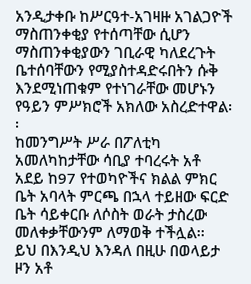አንዲታቀቡ ከሥርዓተ-አገዛዙ አገልጋዮች ማስጠንቀቂያ የተሰጣቸው ሲሆን ማስጠንቀቂያውን ገቢራዊ ካለደረጉት ቤተሰባቸውን የሚያስተዳድሩበትን ሱቅ እንደሚነጠቁም የተነገራቸው መሆኑን የዓይን ምሥክሮች አክለው አስረድተዋል፡፡
ከመንግሥት ሥራ በፖለቲካ አመለካከታቸው ሳቢያ ተባረሩት አቶ አደይ ከ97 የተወካዮችና ክልል ምክር ቤት አባላት ምርጫ በኋላ ተይዘው ፍርድ ቤት ሳይቀርቡ ለሶስት ወራት ታስረው መለቀቃቸውንም ለማወቅ ተችሏል፡፡
ይህ በእንዲህ እንዳለ በዚሁ በወላይታ ዞን አቶ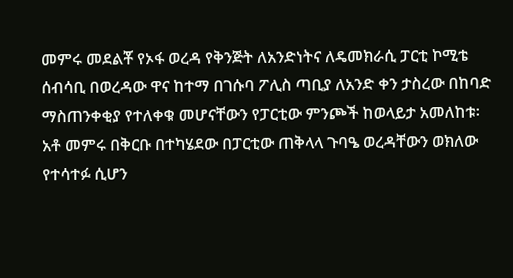መምሩ መደልቾ የኦፋ ወረዳ የቅንጅት ለአንድነትና ለዴመክራሲ ፓርቲ ኮሚቴ ሰብሳቢ በወረዳው ዋና ከተማ በገሱባ ፖሊስ ጣቢያ ለአንድ ቀን ታስረው በከባድ ማስጠንቀቂያ የተለቀቁ መሆናቸውን የፓርቲው ምንጮች ከወላይታ አመለከቱ፡
አቶ መምሩ በቅርቡ በተካሄደው በፓርቲው ጠቅላላ ጉባዔ ወረዳቸውን ወክለው የተሳተፉ ሲሆን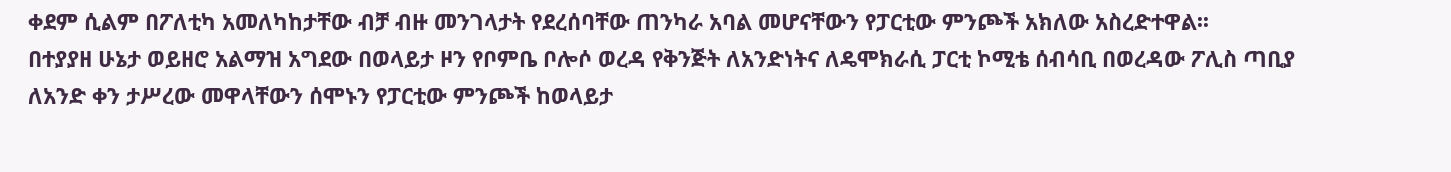ቀደም ሲልም በፖለቲካ አመለካከታቸው ብቻ ብዙ መንገላታት የደረሰባቸው ጠንካራ አባል መሆናቸውን የፓርቲው ምንጮች አክለው አስረድተዋል፡፡
በተያያዘ ሁኔታ ወይዘሮ አልማዝ አግደው በወላይታ ዞን የቦምቤ ቦሎሶ ወረዳ የቅንጅት ለአንድነትና ለዴሞክራሲ ፓርቲ ኮሚቴ ሰብሳቢ በወረዳው ፖሊስ ጣቢያ ለአንድ ቀን ታሥረው መዋላቸውን ሰሞኑን የፓርቲው ምንጮች ከወላይታ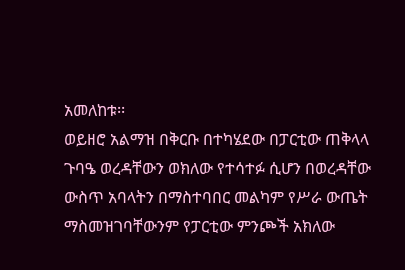አመለከቱ፡፡
ወይዘሮ አልማዝ በቅርቡ በተካሄደው በፓርቲው ጠቅላላ ጉባዔ ወረዳቸውን ወክለው የተሳተፉ ሲሆን በወረዳቸው ውስጥ አባላትን በማስተባበር መልካም የሥራ ውጤት ማስመዝገባቸውንም የፓርቲው ምንጮች አክለው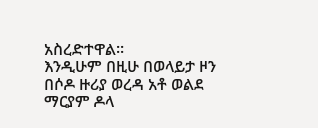አስረድተዋል፡፡
እንዲሁም በዚሁ በወላይታ ዞን በሶዶ ዙሪያ ወረዳ አቶ ወልደ ማርያም ዶላ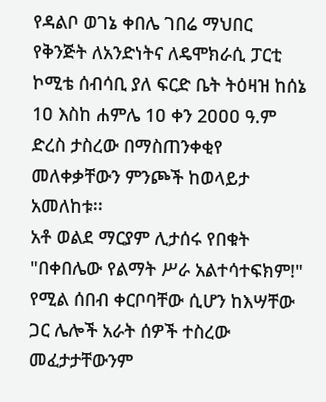የዳልቦ ወገኔ ቀበሌ ገበሬ ማህበር የቅንጅት ለአንድነትና ለዴሞክራሲ ፓርቲ ኮሚቴ ሰብሳቢ ያለ ፍርድ ቤት ትዕዛዝ ከሰኔ 1ዐ እስከ ሐምሌ 1ዐ ቀን 2ዐዐዐ ዓ.ም ድረስ ታስረው በማስጠንቀቂየ መለቀቃቸውን ምንጮች ከወላይታ አመለከቱ፡፡
አቶ ወልደ ማርያም ሊታሰሩ የበቁት "በቀበሌው የልማት ሥራ አልተሳተፍክም!" የሚል ሰበብ ቀርቦባቸው ሲሆን ከእሣቸው ጋር ሌሎች አራት ሰዎች ተስረው መፈታታቸውንም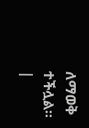ለማወቅ ተችሏል፡፡
|